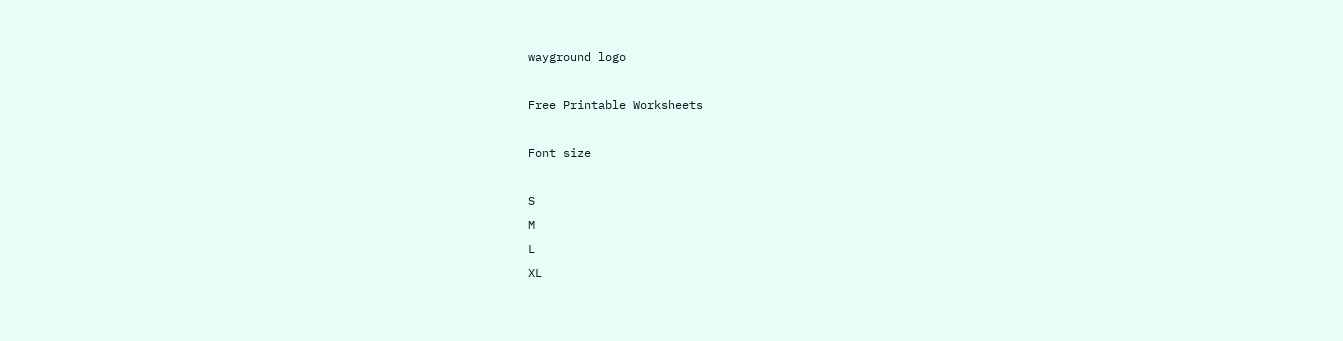wayground logo

Free Printable Worksheets

Font size

S
M
L
XL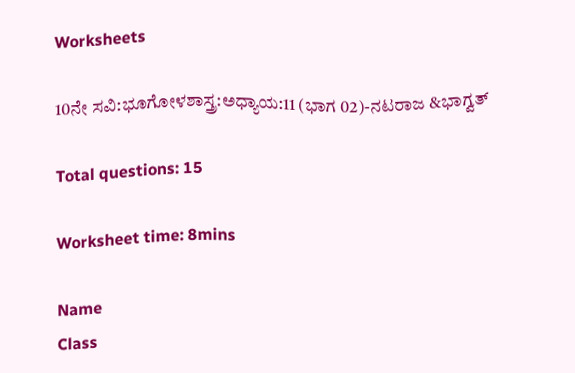Worksheets

10ನೇ ಸವಿ:ಭೂಗೋಳಶಾಸ್ತ್ರ:ಅಧ್ಯಾಯ:11 (ಭಾಗ 02)-ನಟರಾಜ &ಭಾಗ್ವತ್

Total questions: 15

Worksheet time: 8mins

Name
Class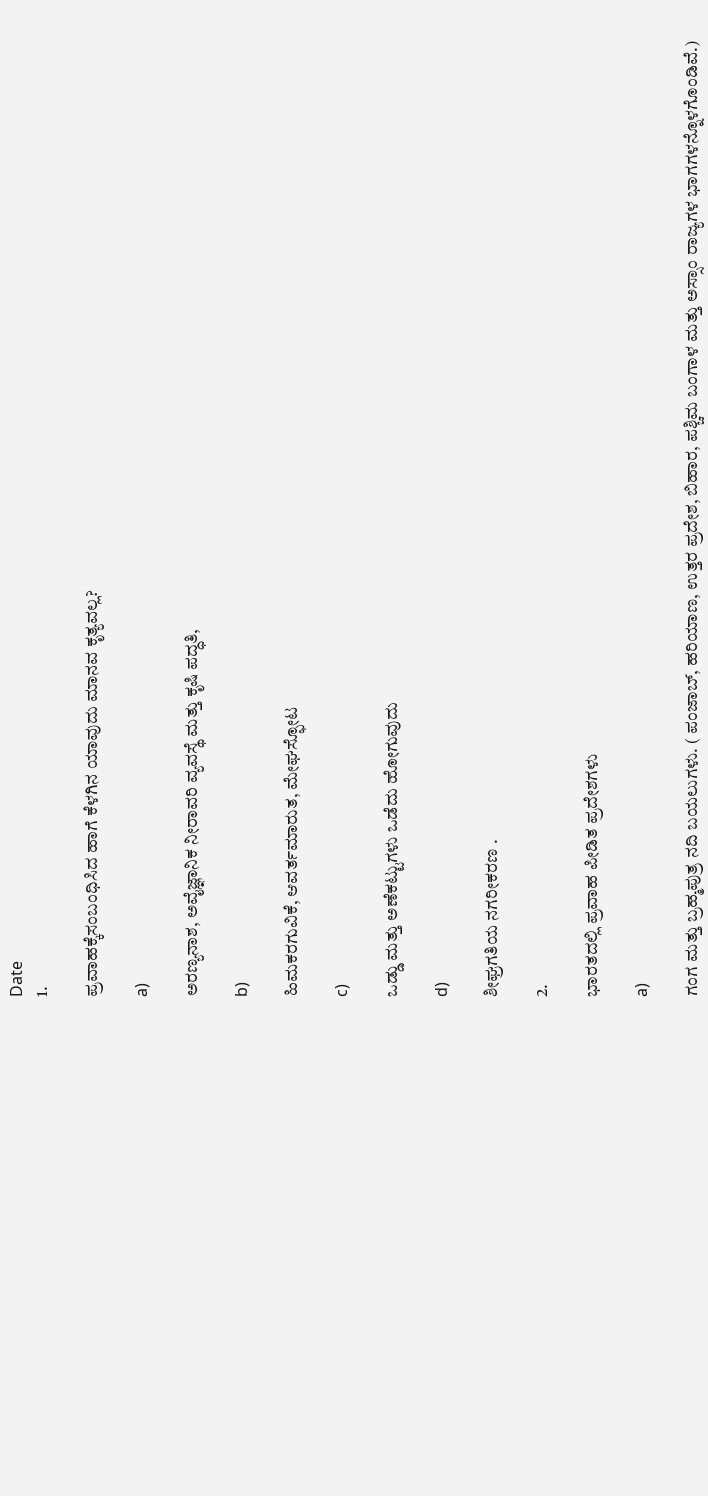Date
1.

ಪ್ರವಾಹಕ್ಕೆಸಂಬಂಧಿಸಿದ ಹಾಗೆ ಕೆಳಗಿನ ಯಾವುದು ಮಾನವ ಕೃತ್ಯವಲ್ಲ?

a)

ಅರಣ್ಯನಾಶ, ಅವೈಜ್ಞಾನಿಕ ನೀರಾವರಿ ವ್ಯವಸ್ಥೆ ಮತ್ತು ಕೃಷಿ ಪದ್ಧತಿ,

b)

ಹಿಮಕರಗುವಿಕೆ, ಆವರ್ತಮಾರುತ, ಮೇಘಸ್ಫೋಟ

c)

ಒಡ್ಡು ಮತ್ತು ಅಣೆಕಟ್ಟುಗಳು ಒಡೆದು ಹೋಗುವುದು

d)

ಶೀಘ್ರಗತಿಯ ನಗರೀಕರಣ .

2.

ಭಾರತದಲ್ಲಿ ಪ್ರವಾಹ ಪೀಡಿತ ಪ್ರದೇಶಗಳು

a)

ಗಂಗ ಮತ್ತು ಬ್ರಹ್ಮಪುತ್ರ ನದಿ ಬಯಲುಗಳು. ( ಪಂಜಾಬ್, ಹರಿಯಾಣ, ಉತ್ತರ ಪ್ರದೇಶ, ಬಿಹಾರ, ಪಶ್ಚಿಮ ಬಂಗಾಳ ಮತ್ತು ಅಸ್ಸಾಂ ರಾಜ್ಯಗಳ ಭಾಗಗಳನ್ನೊಳಗೊಂಡಿವೆ.)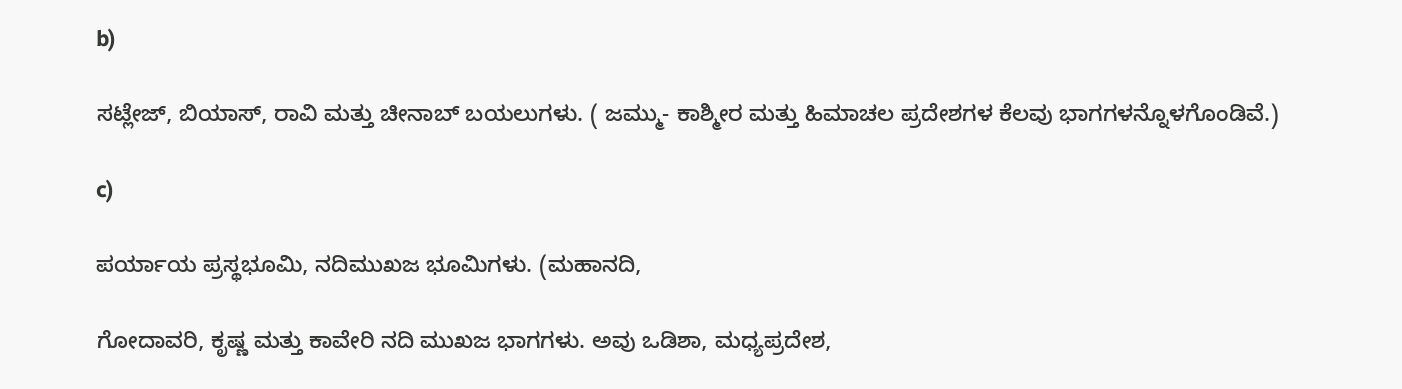b)

ಸಟ್ಲೇಜ್, ಬಿಯಾಸ್, ರಾವಿ ಮತ್ತು ಚೀನಾಬ್ ಬಯಲುಗಳು. ( ಜಮ್ಮು- ಕಾಶ್ಮೀರ ಮತ್ತು ಹಿಮಾಚಲ ಪ್ರದೇಶಗಳ ಕೆಲವು ಭಾಗಗಳನ್ನೊಳಗೊಂಡಿವೆ.)

c)

ಪರ್ಯಾಯ ಪ್ರಸ್ಥಭೂಮಿ, ನದಿಮುಖಜ ಭೂಮಿಗಳು. (ಮಹಾನದಿ,

ಗೋದಾವರಿ, ಕೃಷ್ಣ ಮತ್ತು ಕಾವೇರಿ ನದಿ ಮುಖಜ ಭಾಗಗಳು. ಅವು ಒಡಿಶಾ, ಮಧ್ಯಪ್ರದೇಶ,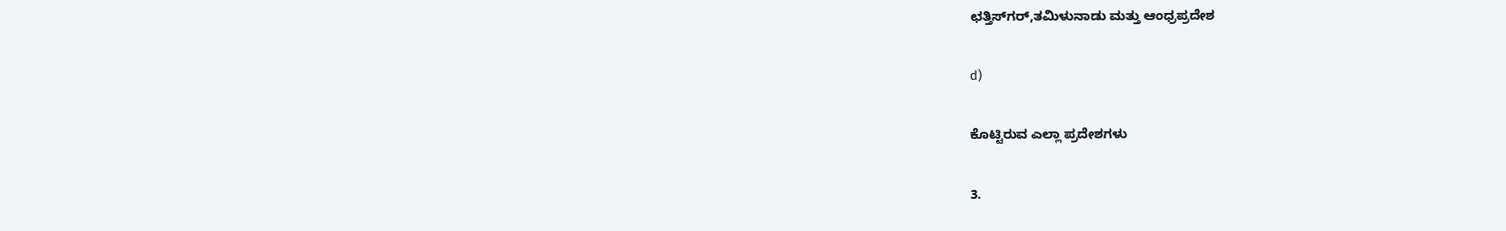ಛತ್ತಿಸ್‍ಗರ್,ತಮಿಳುನಾಡು ಮತ್ತು ಆಂಧ್ರಪ್ರದೇಶ

d)

ಕೊಟ್ಟಿರುವ ಎಲ್ಲಾ ಪ್ರದೇಶಗಳು

3.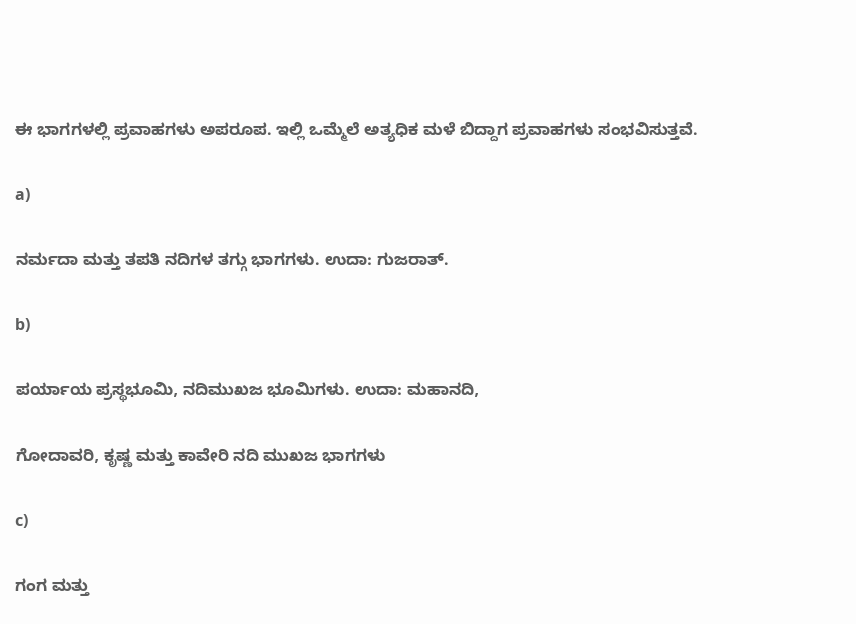ಈ ಭಾಗಗಳಲ್ಲಿ ಪ್ರವಾಹಗಳು ಅಪರೂಪ. ಇಲ್ಲಿ ಒಮ್ಮೆಲೆ ಅತ್ಯಧಿಕ ಮಳೆ ಬಿದ್ದಾಗ ಪ್ರವಾಹಗಳು ಸಂಭವಿಸುತ್ತವೆ.

a)

ನರ್ಮದಾ ಮತ್ತು ತಪತಿ ನದಿಗಳ ತಗ್ಗು ಭಾಗಗಳು. ಉದಾ: ಗುಜರಾತ್.

b)

ಪರ್ಯಾಯ ಪ್ರಸ್ಥಭೂಮಿ, ನದಿಮುಖಜ ಭೂಮಿಗಳು. ಉದಾ: ಮಹಾನದಿ,

ಗೋದಾವರಿ, ಕೃಷ್ಣ ಮತ್ತು ಕಾವೇರಿ ನದಿ ಮುಖಜ ಭಾಗಗಳು

c)

ಗಂಗ ಮತ್ತು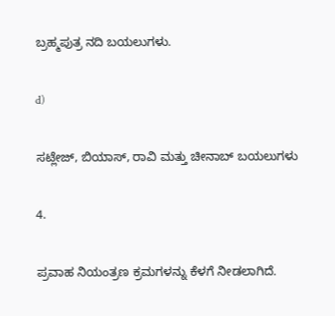ಬ್ರಹ್ಮಪುತ್ರ ನದಿ ಬಯಲುಗಳು.

d)

ಸಟ್ಲೇಜ್, ಬಿಯಾಸ್, ರಾವಿ ಮತ್ತು ಚೀನಾಬ್ ಬಯಲುಗಳು

4.

ಪ್ರವಾಹ ನಿಯಂತ್ರಣ ಕ್ರಮಗಳನ್ನು ಕೆಳಗೆ ನೀಡಲಾಗಿದೆ.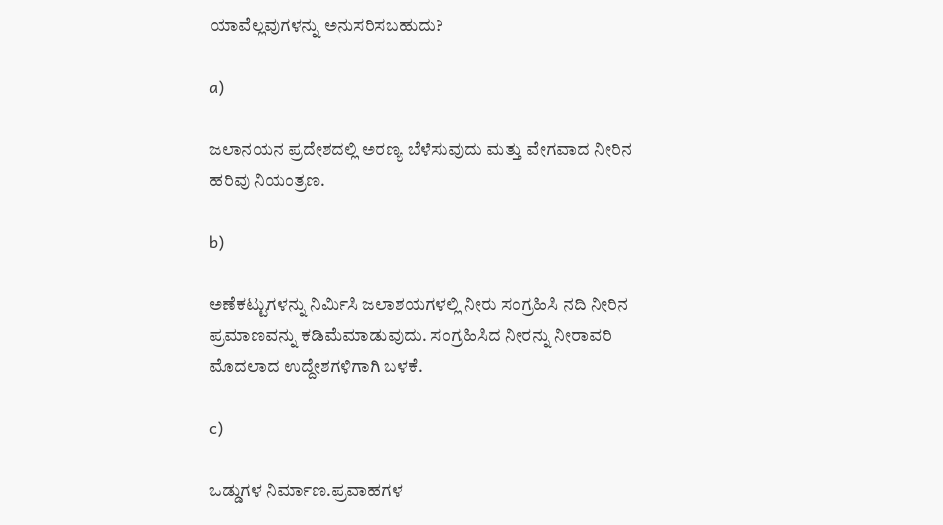ಯಾವೆಲ್ಲವುಗಳನ್ನು ಅನುಸರಿಸಬಹುದು?

a)

ಜಲಾನಯನ ಪ್ರದೇಶದಲ್ಲಿ ಅರಣ್ಯ ಬೆಳೆಸುವುದು ಮತ್ತು ವೇಗವಾದ ನೀರಿನ ಹರಿವು ನಿಯಂತ್ರಣ.

b)

ಅಣೆಕಟ್ಟುಗಳನ್ನು ನಿರ್ಮಿಸಿ ಜಲಾಶಯಗಳಲ್ಲಿ ನೀರು ಸಂಗ್ರಹಿಸಿ ನದಿ ನೀರಿನ ಪ್ರಮಾಣವನ್ನು ಕಡಿಮೆಮಾಡುವುದು. ಸಂಗ್ರಹಿಸಿದ ನೀರನ್ನು ನೀರಾವರಿ ಮೊದಲಾದ ಉದ್ದೇಶಗಳಿಗಾಗಿ ಬಳಕೆ.

c)

ಒಡ್ಡುಗಳ ನಿರ್ಮಾಣ.ಪ್ರವಾಹಗಳ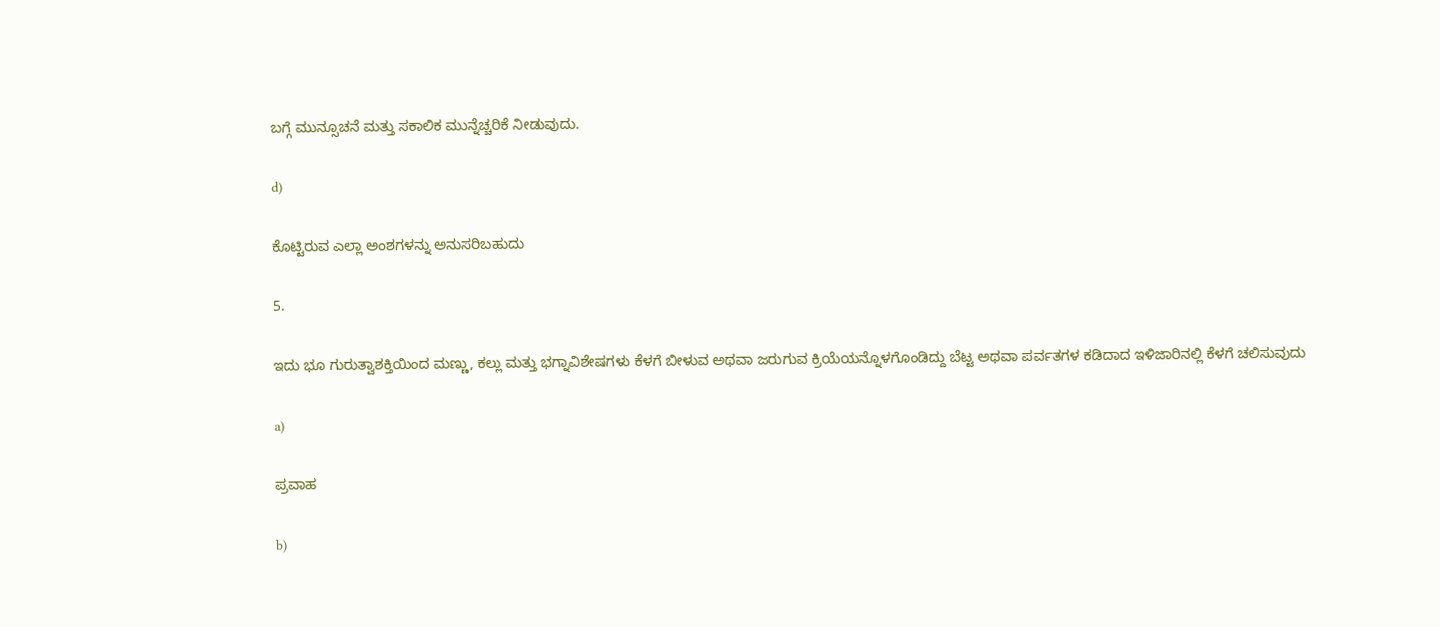ಬಗ್ಗೆ ಮುನ್ಸೂಚನೆ ಮತ್ತು ಸಕಾಲಿಕ ಮುನ್ನೆಚ್ಚರಿಕೆ ನೀಡುವುದು.

d)

ಕೊಟ್ಟಿರುವ ಎಲ್ಲಾ ಅಂಶಗಳನ್ನು ಅನುಸರಿಬಹುದು

5.

ಇದು ಭೂ ಗುರುತ್ವಾಶಕ್ತಿಯಿಂದ ಮಣ್ಣು, ಕಲ್ಲು ಮತ್ತು ಭಗ್ನಾವಿಶೇಷಗಳು ಕೆಳಗೆ ಬೀಳುವ ಅಥವಾ ಜರುಗುವ ಕ್ರಿಯೆಯನ್ನೊಳಗೊಂಡಿದ್ದು ಬೆಟ್ಟ ಅಥವಾ ಪರ್ವತಗಳ ಕಡಿದಾದ ಇಳಿಜಾರಿನಲ್ಲಿ ಕೆಳಗೆ ಚಲಿಸುವುದು

a)

ಪ್ರವಾಹ

b)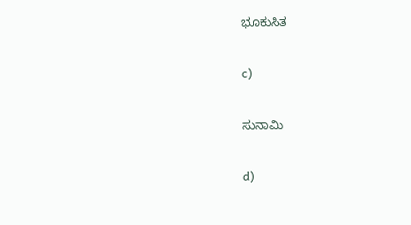ಭೂಕುಸಿತ

c)

ಸುನಾಮಿ

d)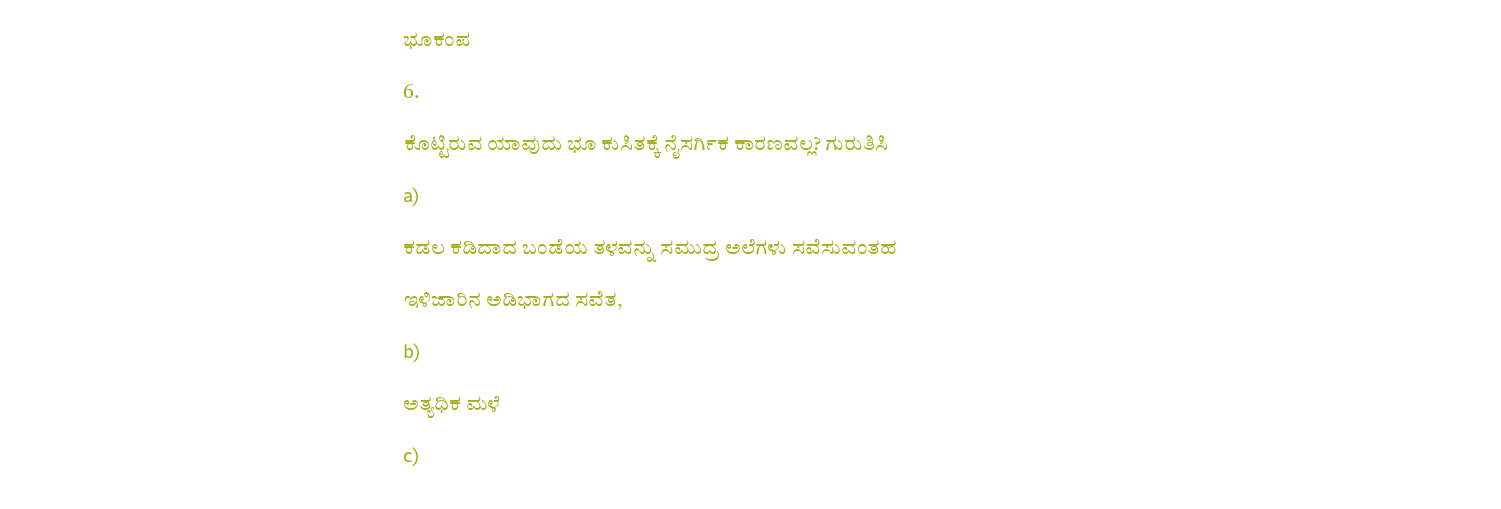ಭೂಕಂಪ

6.

ಕೊಟ್ಟಿರುವ ಯಾವುದು ಭೂ ಕುಸಿತಕ್ಕೆ ನೈಸರ್ಗಿಕ ಕಾರಣವಲ್ಲ? ಗುರುತಿಸಿ

a)

ಕಡಲ ಕಡಿದಾದ ಬಂಡೆಯ ತಳವನ್ನು ಸಮುದ್ರ ಅಲೆಗಳು ಸವೆಸುವಂತಹ

ಇಳಿಜಾರಿನ ಅಡಿಭಾಗದ ಸವೆತ,

b)

ಅತ್ಯಧಿಕ ಮಳೆ

c)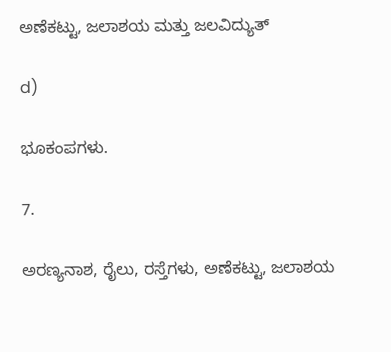ಅಣೆಕಟ್ಟು, ಜಲಾಶಯ ಮತ್ತು ಜಲವಿದ್ಯುತ್

d)

ಭೂಕಂಪಗಳು.

7.

ಅರಣ್ಯನಾಶ, ರೈಲು, ರಸ್ತೆಗಳು, ಅಣೆಕಟ್ಟು, ಜಲಾಶಯ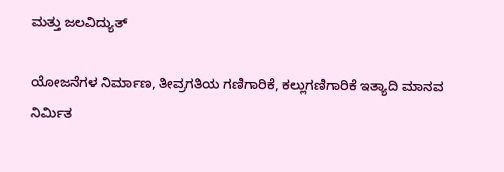ಮತ್ತು ಜಲವಿದ್ಯುತ್

ಯೋಜನೆಗಳ ನಿರ್ಮಾಣ, ತೀವ್ರಗತಿಯ ಗಣಿಗಾರಿಕೆ, ಕಲ್ಲುಗಣಿಗಾರಿಕೆ ಇತ್ಯಾದಿ ಮಾನವ ನಿರ್ಮಿತ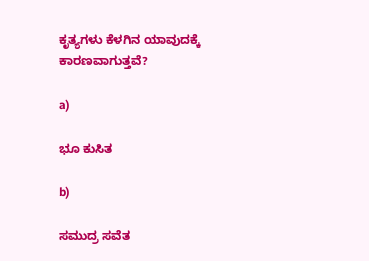ಕೃತ್ಯಗಳು ಕೆಳಗಿನ ಯಾವುದಕ್ಕೆ ಕಾರಣವಾಗುತ್ತವೆ?

a)

ಭೂ ಕುಸಿತ

b)

ಸಮುದ್ರ ಸವೆತ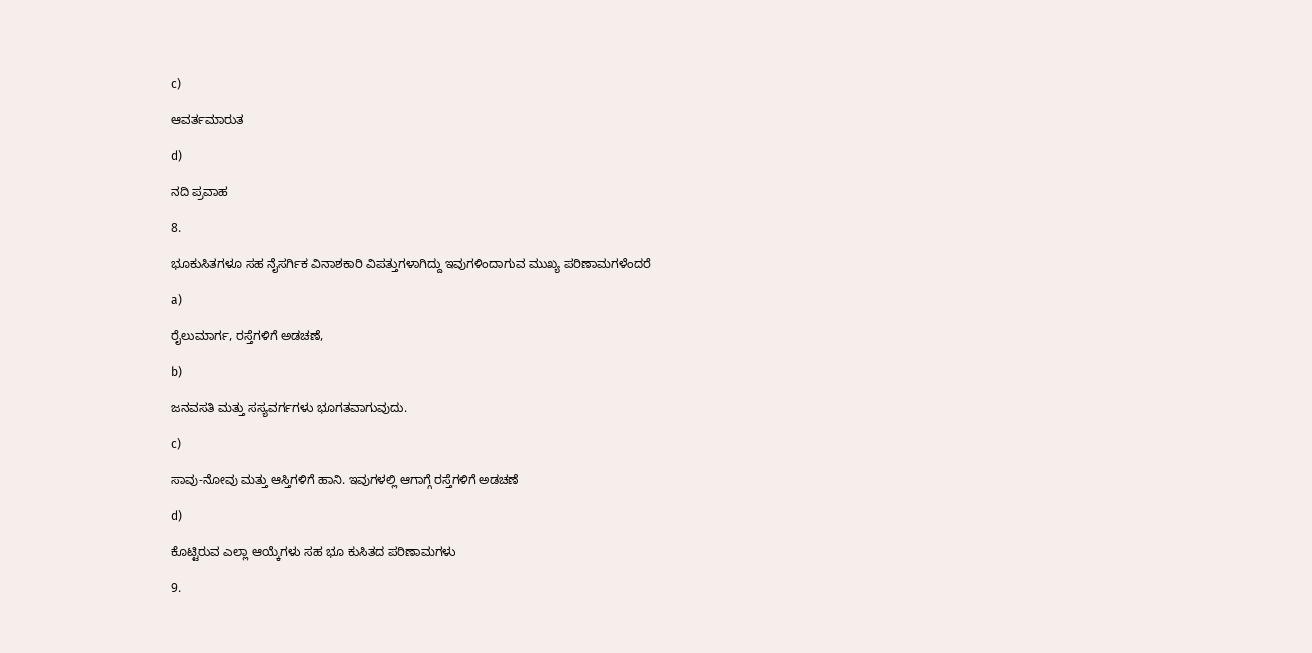c)

ಆವರ್ತಮಾರುತ

d)

ನದಿ ಪ್ರವಾಹ

8.

ಭೂಕುಸಿತಗಳೂ ಸಹ ನೈಸರ್ಗಿಕ ವಿನಾಶಕಾರಿ ವಿಪತ್ತುಗಳಾಗಿದ್ದು ಇವುಗಳಿಂದಾಗುವ ಮುಖ್ಯ ಪರಿಣಾಮಗಳೆಂದರೆ

a)

ರೈಲುಮಾರ್ಗ, ರಸ್ತೆಗಳಿಗೆ ಅಡಚಣೆ,

b)

ಜನವಸತಿ ಮತ್ತು ಸಸ್ಯವರ್ಗಗಳು ಭೂಗತವಾಗುವುದು.

c)

ಸಾವು-ನೋವು ಮತ್ತು ಆಸ್ತಿಗಳಿಗೆ ಹಾನಿ. ಇವುಗಳಲ್ಲಿ ಆಗಾಗ್ಗೆ ರಸ್ತೆಗಳಿಗೆ ಅಡಚಣೆ

d)

ಕೊಟ್ಟಿರುವ ಎಲ್ಲಾ ಆಯ್ಕೆಗಳು ಸಹ ಭೂ ಕುಸಿತದ ಪರಿಣಾಮಗಳು

9.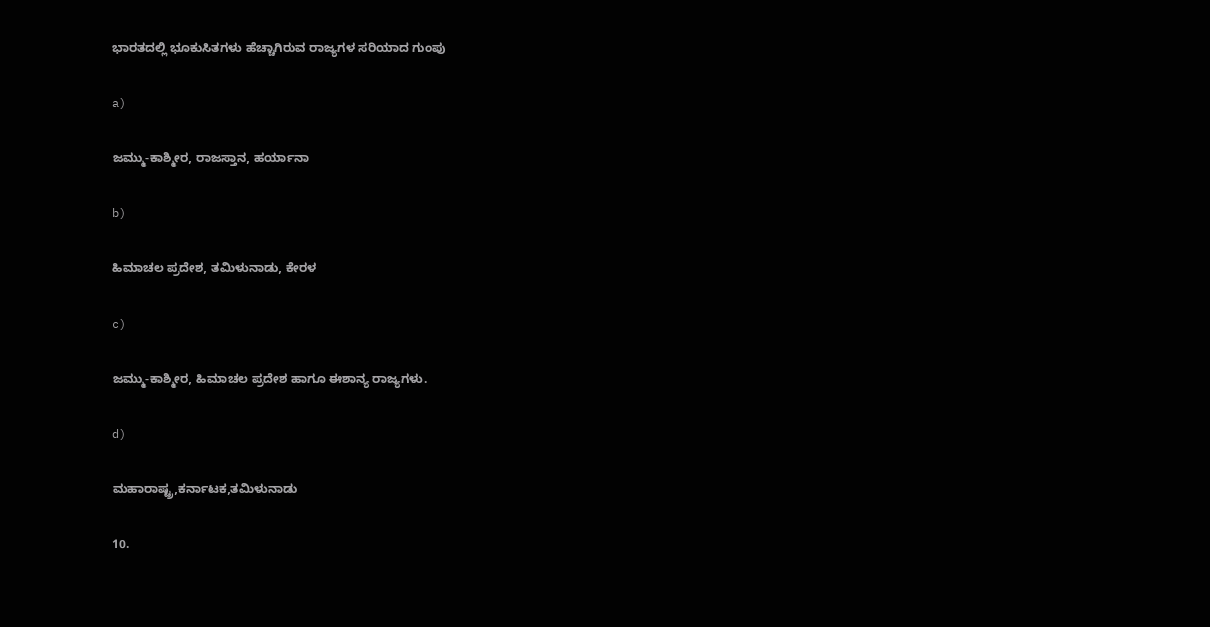ಭಾರತದಲ್ಲಿ ಭೂಕುಸಿತಗಳು ಹೆಚ್ಚಾಗಿರುವ ರಾಜ್ಯಗಳ ಸರಿಯಾದ ಗುಂಪು

a)

ಜಮ್ಮು-ಕಾಶ್ಮೀರ, ರಾಜಸ್ತಾನ, ಹರ್ಯಾನಾ

b)

ಹಿಮಾಚಲ ಪ್ರದೇಶ, ತಮಿಳುನಾಡು, ಕೇರಳ

c)

ಜಮ್ಮು-ಕಾಶ್ಮೀರ, ಹಿಮಾಚಲ ಪ್ರದೇಶ ಹಾಗೂ ಈಶಾನ್ಯ ರಾಜ್ಯಗಳು.

d)

ಮಹಾರಾಷ್ಟ್ರ,ಕರ್ನಾಟಕ,ತಮಿಳುನಾಡು

10.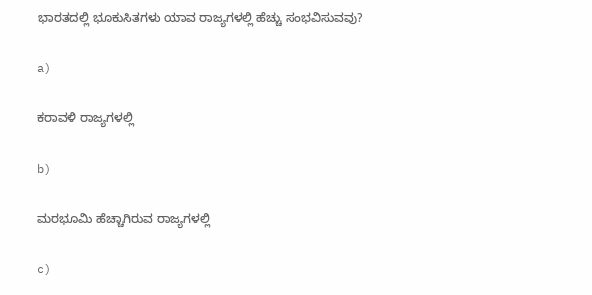ಭಾರತದಲ್ಲಿ ಭೂಕುಸಿತಗಳು ಯಾವ ರಾಜ್ಯಗಳಲ್ಲಿ ಹೆಚ್ಚು ಸಂಭವಿಸುವವು?

a)

ಕರಾವಳಿ ರಾಜ್ಯಗಳಲ್ಲಿ

b)

ಮರಭೂಮಿ ಹೆಚ್ಚಾಗಿರುವ ರಾಜ್ಯಗಳಲ್ಲಿ

c)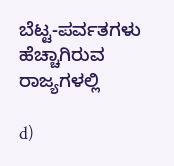ಬೆಟ್ಟ-ಪರ್ವತಗಳು ಹೆಚ್ಚಾಗಿರುವ ರಾಜ್ಯಗಳಲ್ಲಿ

d)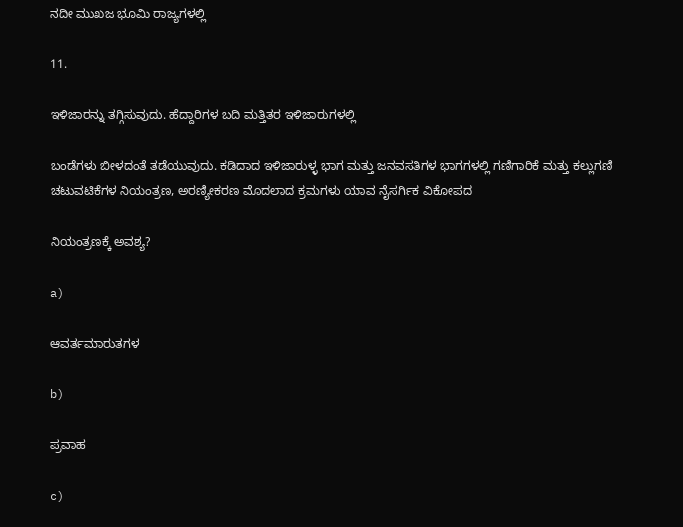ನದೀ ಮುಖಜ ಭೂಮಿ ರಾಜ್ಯಗಳಲ್ಲಿ

11.

ಇಳಿಜಾರನ್ನು ತಗ್ಗಿಸುವುದು. ಹೆದ್ದಾರಿಗಳ ಬದಿ ಮತ್ತಿತರ ಇಳಿಜಾರುಗಳಲ್ಲಿ

ಬಂಡೆಗಳು ಬೀಳದಂತೆ ತಡೆಯುವುದು. ಕಡಿದಾದ ಇಳಿಜಾರುಳ್ಳ ಭಾಗ ಮತ್ತು ಜನವಸತಿಗಳ ಭಾಗಗಳಲ್ಲಿ ಗಣಿಗಾರಿಕೆ ಮತ್ತು ಕಲ್ಲುಗಣಿ ಚಟುವಟಿಕೆಗಳ ನಿಯಂತ್ರಣ, ಅರಣ್ಯೀಕರಣ ಮೊದಲಾದ ಕ್ರಮಗಳು ಯಾವ ನೈಸರ್ಗಿಕ ವಿಕೋಪದ

ನಿಯಂತ್ರಣಕ್ಕೆ ಅವಶ್ಯ?

a)

ಆವರ್ತಮಾರುತಗಳ

b)

ಪ್ರವಾಹ

c)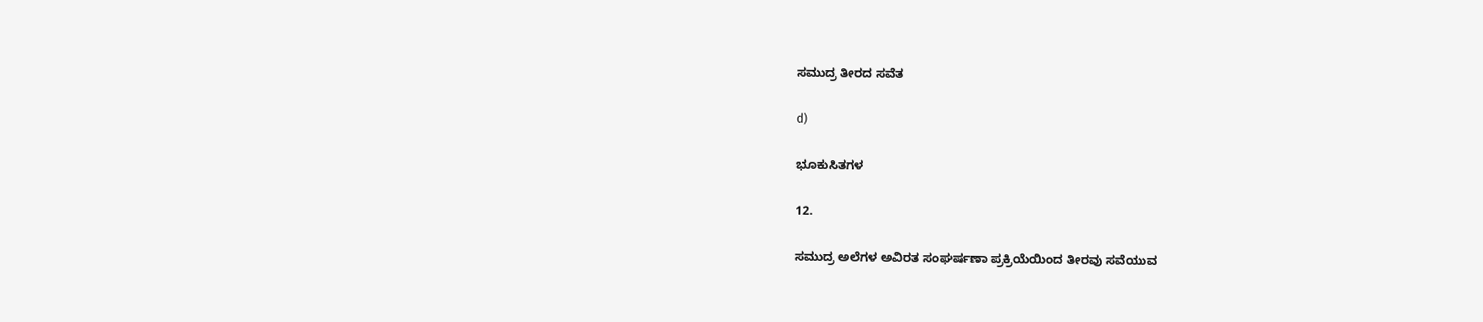ಸಮುದ್ರ ತೀರದ ಸವೆತ

d)

ಭೂಕುಸಿತಗಳ

12.

ಸಮುದ್ರ ಅಲೆಗಳ ಅವಿರತ ಸಂಘರ್ಷಣಾ ಪ್ರಕ್ರಿಯೆಯಿಂದ ತೀರವು ಸವೆಯುವ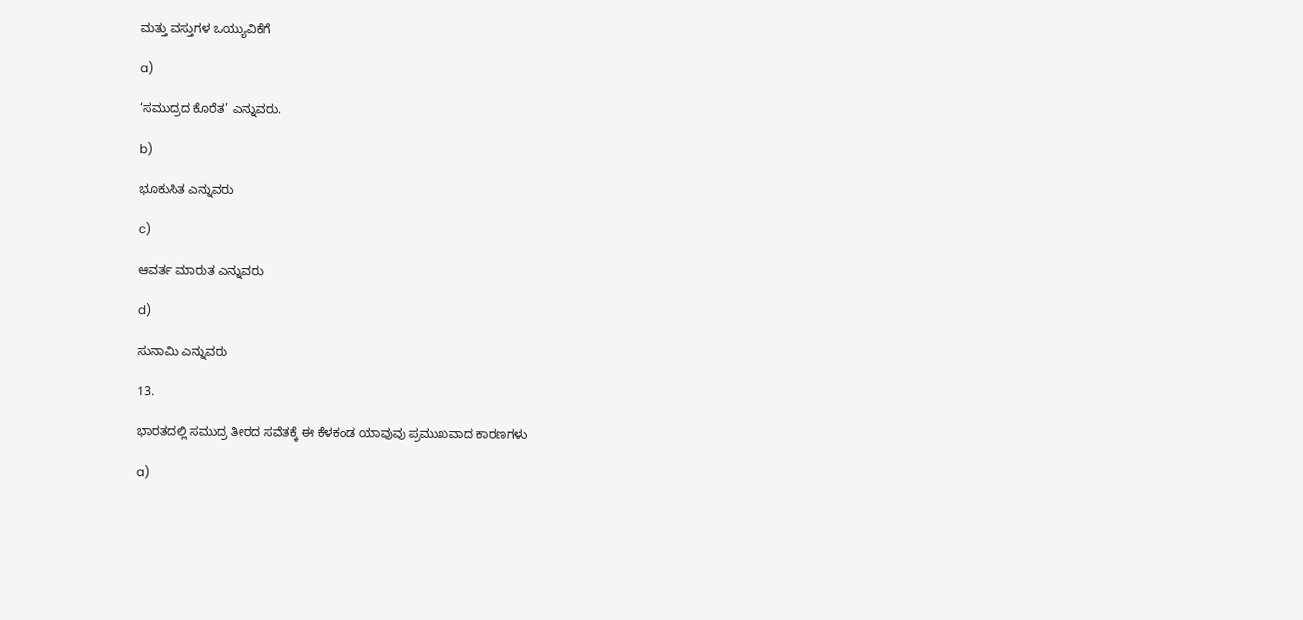ಮತ್ತು ವಸ್ತುಗಳ ಒಯ್ಯುವಿಕೆಗೆ

a)

‘ಸಮುದ್ರದ ಕೊರೆತ’ ಎನ್ನುವರು.

b)

ಭೂಕುಸಿತ ಎನ್ನುವರು

c)

ಆವರ್ತ ಮಾರುತ ಎನ್ನುವರು

d)

ಸುನಾಮಿ ಎನ್ನುವರು

13.

ಭಾರತದಲ್ಲಿ ಸಮುದ್ರ ತೀರದ ಸವೆತಕ್ಕೆ ಈ ಕೆಳಕಂಡ ಯಾವುವು ಪ್ರಮುಖವಾದ ಕಾರಣಗಳು

a)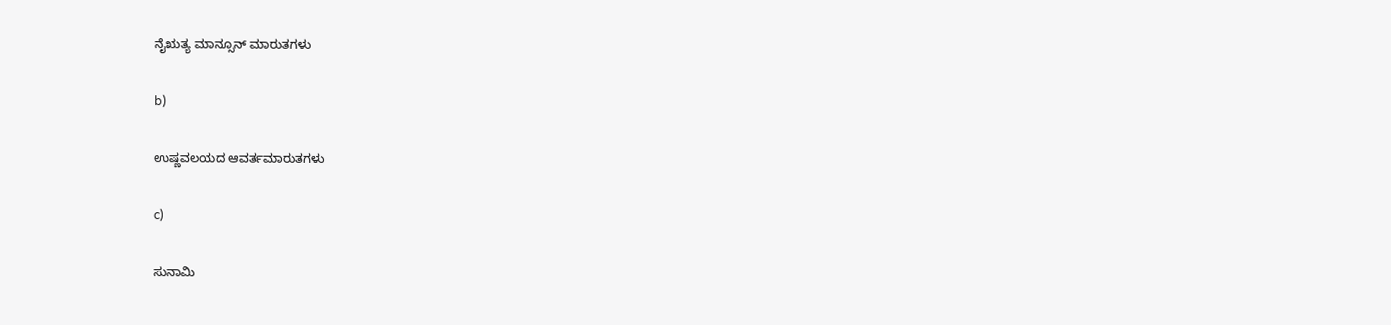ನೈಋತ್ಯ ಮಾನ್ಸೂನ್ ಮಾರುತಗಳು

b)

ಉಷ್ಣವಲಯದ ಆವರ್ತಮಾರುತಗಳು

c)

ಸುನಾಮಿ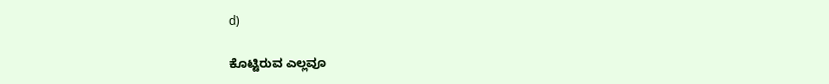d)

ಕೊಟ್ಟಿರುವ ಎಲ್ಲವೂ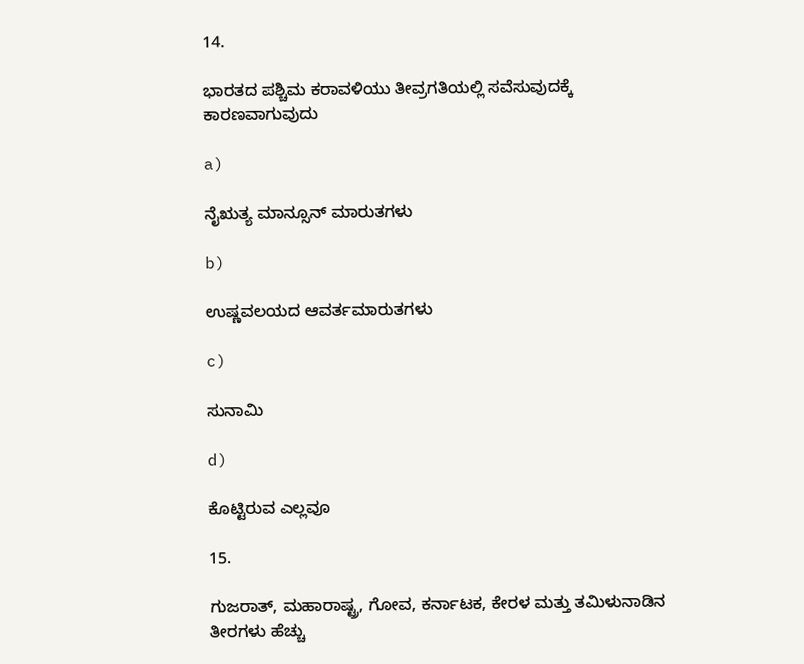14.

ಭಾರತದ ಪಶ್ಚಿಮ ಕರಾವಳಿಯು ತೀವ್ರಗತಿಯಲ್ಲಿ ಸವೆಸುವುದಕ್ಕೆ ಕಾರಣವಾಗುವುದು

a)

ನೈಋತ್ಯ ಮಾನ್ಸೂನ್ ಮಾರುತಗಳು

b)

ಉಷ್ಣವಲಯದ ಆವರ್ತಮಾರುತಗಳು

c)

ಸುನಾಮಿ

d)

ಕೊಟ್ಟಿರುವ ಎಲ್ಲವೂ

15.

ಗುಜರಾತ್, ಮಹಾರಾಷ್ಟ್ರ, ಗೋವ, ಕರ್ನಾಟಕ, ಕೇರಳ ಮತ್ತು ತಮಿಳುನಾಡಿನ ತೀರಗಳು ಹೆಚ್ಚು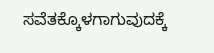ಸವೆತಕ್ಕೊಳಗಾಗುವುದಕ್ಕೆ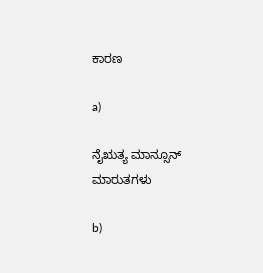ಕಾರಣ

a)

ನೈಋತ್ಯ ಮಾನ್ಸೂನ್ ಮಾರುತಗಳು

b)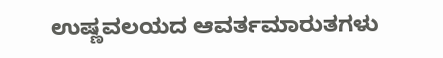ಉಷ್ಣವಲಯದ ಆವರ್ತಮಾರುತಗಳು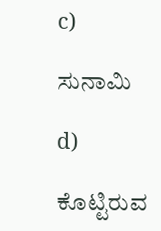c)

ಸುನಾಮಿ

d)

ಕೊಟ್ಟಿರುವ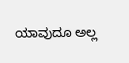ಯಾವುದೂ ಅಲ್ಲ